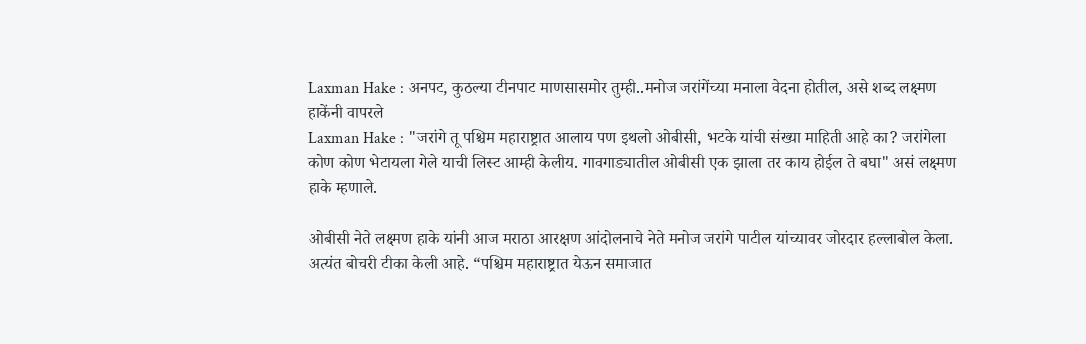Laxman Hake : अनपट, कुठल्या टीनपाट माणसासमोर तुम्ही..मनोज जरांगेंच्या मनाला वेदना होतील, असे शब्द लक्ष्मण हाकेंनी वापरले
Laxman Hake : "जरांगे तू पश्चिम महाराष्ट्रात आलाय पण इथलो ओबीसी, भटके यांची संख्या माहिती आहे का? जरांगेला कोण कोण भेटायला गेले याची लिस्ट आम्ही केलीय. गावगाड्यातील ओबीसी एक झाला तर काय होईल ते बघा" असं लक्ष्मण हाके म्हणाले.

ओबीसी नेते लक्ष्मण हाके यांनी आज मराठा आरक्षण आंदोलनाचे नेते मनोज जरांगे पाटील यांच्यावर जोरदार हल्लाबोल केला. अत्यंत बोचरी टीका केली आहे. “पश्चिम महाराष्ट्रात येऊन समाजात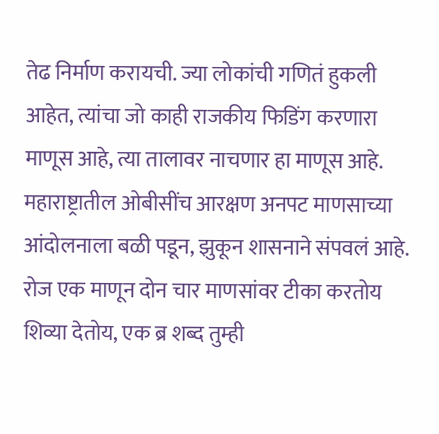तेढ निर्माण करायची. ज्या लोकांची गणितं हुकली आहेत, त्यांचा जो काही राजकीय फिडिंग करणारा माणूस आहे, त्या तालावर नाचणार हा माणूस आहे. महाराष्ट्रातील ओबीसींच आरक्षण अनपट माणसाच्या आंदोलनाला बळी पडून, झुकून शासनाने संपवलं आहे. रोज एक माणून दोन चार माणसांवर टीका करतोय शिव्या देतोय, एक ब्र शब्द तुम्ही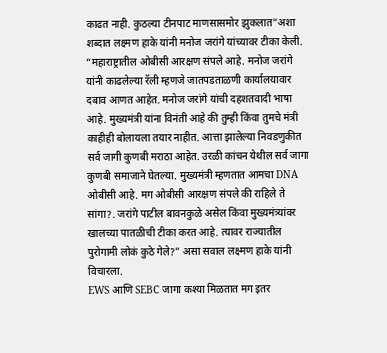काढत नाही. कुठल्या टीनपाट माणसासमोर झुकलात”अशा शब्दात लक्ष्मण हाके यांनी मनोज जरांगे यांच्यावर टीका केली.
“महाराष्ट्रातील ओबीसी आरक्षण संपले आहे. मनोज जरांगे यांनी काढलेल्या रॅली म्हणजे जातपडताळणी कार्यालयावार दबाव आणत आहेत. मनोज जरांगे यांची दहशतवादी भाषा आहे. मुख्यमंत्री यांना विनंती आहे की तुम्ही किंवा तुमचे मंत्री काहीही बोलायला तयार नाहीत. आत्ता झालेल्या निवडणुकीत सर्व जागी कुणबी मराठा आहेत. उरळी कांचन येथील सर्व जागा कुणबी समाजाने घेतल्या. मुख्यमंत्री म्हणतात आमचा DNA ओबीसी आहे. मग ओबीसी आरक्षण संपले की राहिले ते सांगा?. जरांगे पाटील बावनकुळे असेल किंवा मुख्यमंत्र्यांवर खालच्या पातळीची टीका करत आहे. त्यावर राज्यातील पुरोगामी लोकं कुठे गेले?” असा सवाल लक्ष्मण हाके यांनी विचारला.
EWS आणि SEBC जागा कश्या मिळतात मग इतर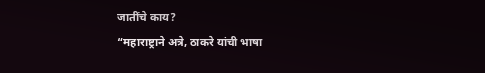जातींचे काय?
“महाराष्ट्राने अत्रे, ठाकरे यांची भाषा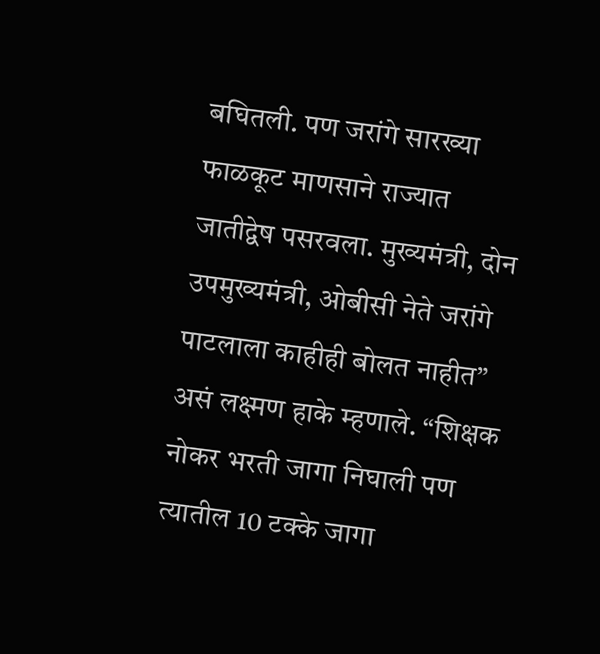बघितली. पण जरांगे सारख्या फाळकूट माणसाने राज्यात जातीद्वेष पसरवला. मुख्यमंत्री, दोन उपमुख्यमंत्री, ओबीसी नेते जरांगे पाटलाला काहीही बोलत नाहीत” असं लक्ष्मण हाके म्हणाले. “शिक्षक नोकर भरती जागा निघाली पण त्यातील 10 टक्के जागा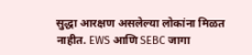सुद्धा आरक्षण असलेल्या लोकांना मिळत नाहीत. EWS आणि SEBC जागा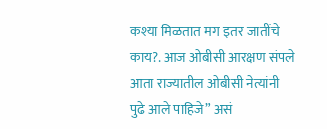कश्या मिळतात मग इतर जातींचे काय?. आज ओबीसी आरक्षण संपले आता राज्यातील ओबीसी नेत्यांनी पुढे आले पाहिजे” असं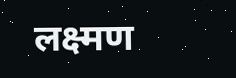लक्ष्मण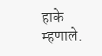हाके म्हणाले.